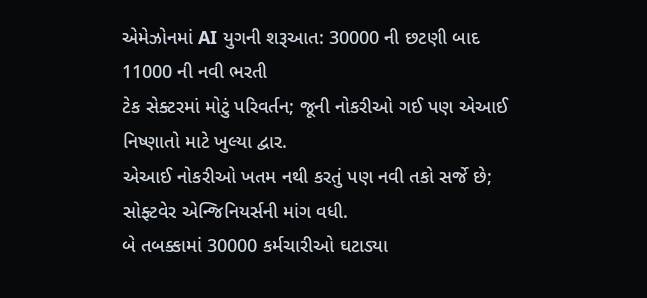એમેઝોનમાં AI યુગની શરૂઆત: 30000 ની છટણી બાદ 11000 ની નવી ભરતી
ટેક સેક્ટરમાં મોટું પરિવર્તન; જૂની નોકરીઓ ગઈ પણ એઆઈ નિષ્ણાતો માટે ખુલ્યા દ્વાર.
એઆઈ નોકરીઓ ખતમ નથી કરતું પણ નવી તકો સર્જે છે; સોફ્ટવેર એન્જિનિયર્સની માંગ વધી.
બે તબક્કામાં 30000 કર્મચારીઓ ઘટાડ્યા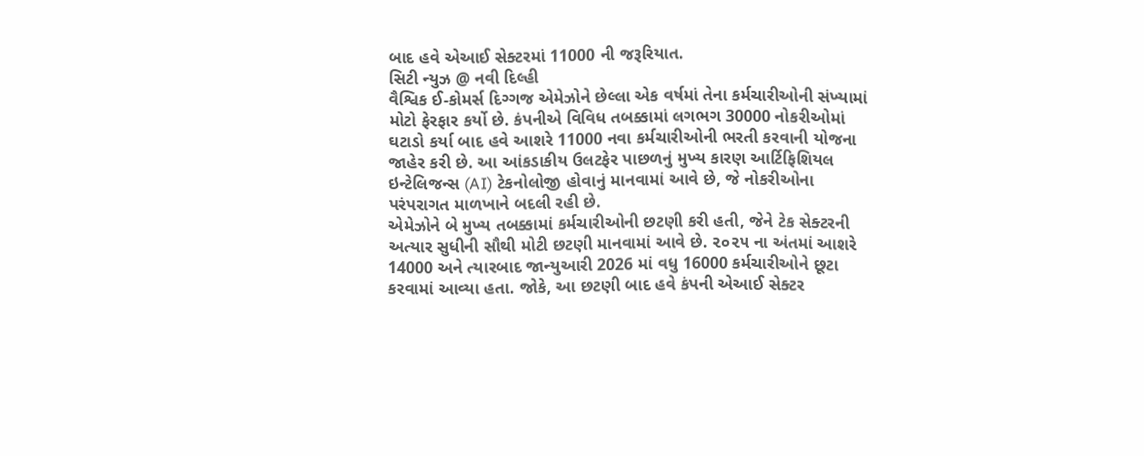બાદ હવે એઆઈ સેક્ટરમાં 11000 ની જરૂરિયાત.
સિટી ન્યુઝ @ નવી દિલ્હી
વૈશ્વિક ઈ-કોમર્સ દિગ્ગજ એમેઝોને છેલ્લા એક વર્ષમાં તેના કર્મચારીઓની સંખ્યામાં મોટો ફેરફાર કર્યો છે. કંપનીએ વિવિધ તબક્કામાં લગભગ 30000 નોકરીઓમાં ઘટાડો કર્યા બાદ હવે આશરે 11000 નવા કર્મચારીઓની ભરતી કરવાની યોજના જાહેર કરી છે. આ આંકડાકીય ઉલટફેર પાછળનું મુખ્ય કારણ આર્ટિફિશિયલ ઇન્ટેલિજન્સ (AI) ટેકનોલોજી હોવાનું માનવામાં આવે છે, જે નોકરીઓના પરંપરાગત માળખાને બદલી રહી છે.
એમેઝોને બે મુખ્ય તબક્કામાં કર્મચારીઓની છટણી કરી હતી, જેને ટેક સેક્ટરની અત્યાર સુધીની સૌથી મોટી છટણી માનવામાં આવે છે. ૨૦૨૫ ના અંતમાં આશરે 14000 અને ત્યારબાદ જાન્યુઆરી 2026 માં વધુ 16000 કર્મચારીઓને છૂટા કરવામાં આવ્યા હતા. જોકે, આ છટણી બાદ હવે કંપની એઆઈ સેક્ટર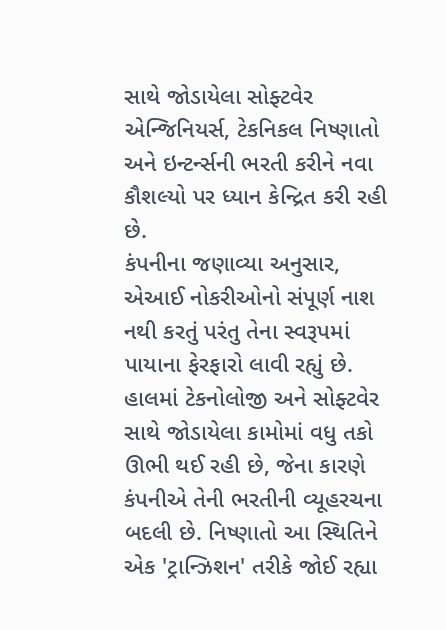સાથે જોડાયેલા સોફ્ટવેર એન્જિનિયર્સ, ટેકનિકલ નિષ્ણાતો અને ઇન્ટર્ન્સની ભરતી કરીને નવા કૌશલ્યો પર ધ્યાન કેન્દ્રિત કરી રહી છે.
કંપનીના જણાવ્યા અનુસાર, એઆઈ નોકરીઓનો સંપૂર્ણ નાશ નથી કરતું પરંતુ તેના સ્વરૂપમાં પાયાના ફેરફારો લાવી રહ્યું છે. હાલમાં ટેકનોલોજી અને સોફ્ટવેર સાથે જોડાયેલા કામોમાં વધુ તકો ઊભી થઈ રહી છે, જેના કારણે કંપનીએ તેની ભરતીની વ્યૂહરચના બદલી છે. નિષ્ણાતો આ સ્થિતિને એક 'ટ્રાન્ઝિશન' તરીકે જોઈ રહ્યા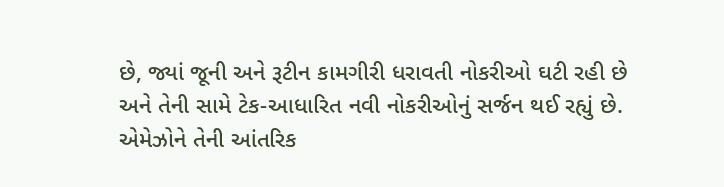છે, જ્યાં જૂની અને રૂટીન કામગીરી ધરાવતી નોકરીઓ ઘટી રહી છે અને તેની સામે ટેક-આધારિત નવી નોકરીઓનું સર્જન થઈ રહ્યું છે.
એમેઝોને તેની આંતરિક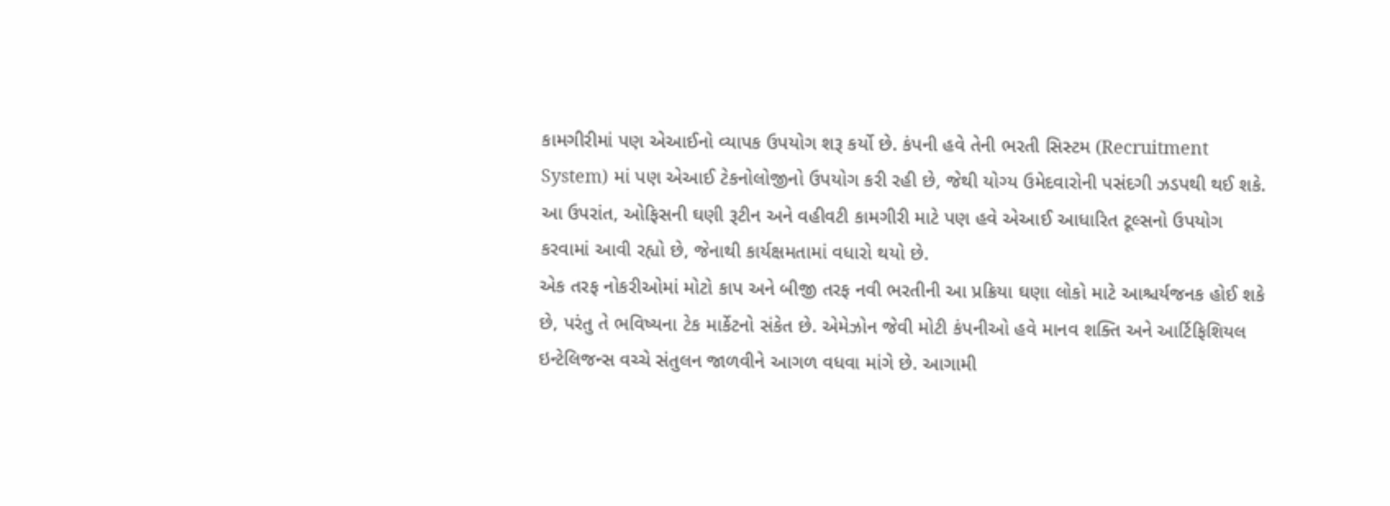કામગીરીમાં પણ એઆઈનો વ્યાપક ઉપયોગ શરૂ કર્યો છે. કંપની હવે તેની ભરતી સિસ્ટમ (Recruitment System) માં પણ એઆઈ ટેકનોલોજીનો ઉપયોગ કરી રહી છે, જેથી યોગ્ય ઉમેદવારોની પસંદગી ઝડપથી થઈ શકે. આ ઉપરાંત, ઓફિસની ઘણી રૂટીન અને વહીવટી કામગીરી માટે પણ હવે એઆઈ આધારિત ટૂલ્સનો ઉપયોગ કરવામાં આવી રહ્યો છે, જેનાથી કાર્યક્ષમતામાં વધારો થયો છે.
એક તરફ નોકરીઓમાં મોટો કાપ અને બીજી તરફ નવી ભરતીની આ પ્રક્રિયા ઘણા લોકો માટે આશ્ચર્યજનક હોઈ શકે છે, પરંતુ તે ભવિષ્યના ટેક માર્કેટનો સંકેત છે. એમેઝોન જેવી મોટી કંપનીઓ હવે માનવ શક્તિ અને આર્ટિફિશિયલ ઇન્ટેલિજન્સ વચ્ચે સંતુલન જાળવીને આગળ વધવા માંગે છે. આગામી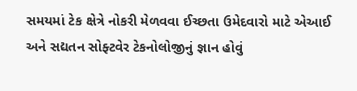સમયમાં ટેક ક્ષેત્રે નોકરી મેળવવા ઈચ્છતા ઉમેદવારો માટે એઆઈ અને સદ્યતન સોફ્ટવેર ટેકનોલોજીનું જ્ઞાન હોવું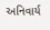અનિવાર્ય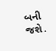બની જશે.